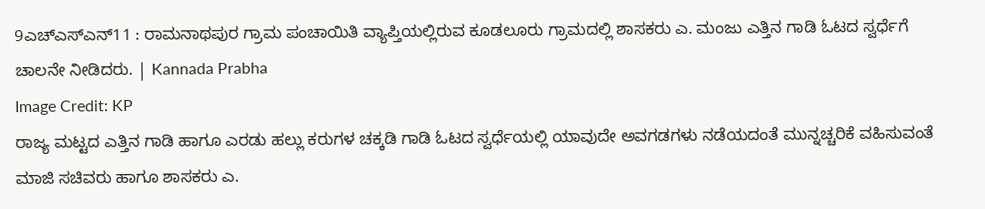9ಎಚ್ಎಸ್ಎನ್11 : ರಾಮನಾಥಪುರ ಗ್ರಾಮ ಪಂಚಾಯಿತಿ ವ್ಯಾಪ್ತಿಯಲ್ಲಿರುವ ಕೂಡಲೂರು ಗ್ರಾಮದಲ್ಲಿ ಶಾಸಕರು ಎ. ಮಂಜು ಎತ್ತಿನ ಗಾಡಿ ಓಟದ ಸ್ವರ್ಧೆಗೆ ಚಾಲನೇ ನೀಡಿದರು. | Kannada Prabha
Image Credit: KP
ರಾಜ್ಯ ಮಟ್ಟದ ಎತ್ತಿನ ಗಾಡಿ ಹಾಗೂ ಎರಡು ಹಲ್ಲು ಕರುಗಳ ಚಕ್ಕಡಿ ಗಾಡಿ ಓಟದ ಸ್ವರ್ಧೆಯಲ್ಲಿ ಯಾವುದೇ ಅವಗಡಗಳು ನಡೆಯದಂತೆ ಮುನ್ನಚ್ಚರಿಕೆ ವಹಿಸುವಂತೆ ಮಾಜಿ ಸಚಿವರು ಹಾಗೂ ಶಾಸಕರು ಎ.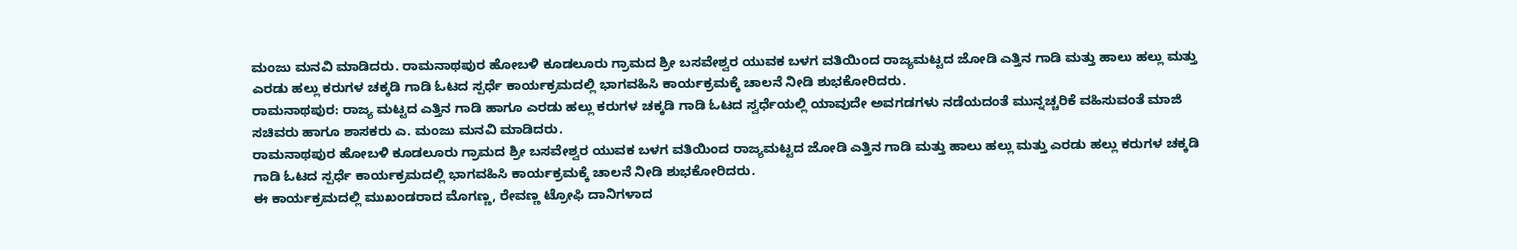ಮಂಜು ಮನವಿ ಮಾಡಿದರು. ರಾಮನಾಥಪುರ ಹೋಬಳಿ ಕೂಡಲೂರು ಗ್ರಾಮದ ಶ್ರೀ ಬಸವೇಶ್ವರ ಯುವಕ ಬಳಗ ವತಿಯಿಂದ ರಾಜ್ಯಮಟ್ಟದ ಜೋಡಿ ಎತ್ತಿನ ಗಾಡಿ ಮತ್ತು ಹಾಲು ಹಲ್ಲು ಮತ್ತು ಎರಡು ಹಲ್ಲು ಕರುಗಳ ಚಕ್ಕಡಿ ಗಾಡಿ ಓಟದ ಸ್ಪರ್ಧೆ ಕಾರ್ಯಕ್ರಮದಲ್ಲಿ ಭಾಗವಹಿಸಿ ಕಾರ್ಯಕ್ರಮಕ್ಕೆ ಚಾಲನೆ ನೀಡಿ ಶುಭಕೋರಿದರು.
ರಾಮನಾಥಪುರ: ರಾಜ್ಯ ಮಟ್ಟದ ಎತ್ತಿನ ಗಾಡಿ ಹಾಗೂ ಎರಡು ಹಲ್ಲು ಕರುಗಳ ಚಕ್ಕಡಿ ಗಾಡಿ ಓಟದ ಸ್ವರ್ಧೆಯಲ್ಲಿ ಯಾವುದೇ ಅವಗಡಗಳು ನಡೆಯದಂತೆ ಮುನ್ನಚ್ಚರಿಕೆ ವಹಿಸುವಂತೆ ಮಾಜಿ ಸಚಿವರು ಹಾಗೂ ಶಾಸಕರು ಎ. ಮಂಜು ಮನವಿ ಮಾಡಿದರು.
ರಾಮನಾಥಪುರ ಹೋಬಳಿ ಕೂಡಲೂರು ಗ್ರಾಮದ ಶ್ರೀ ಬಸವೇಶ್ವರ ಯುವಕ ಬಳಗ ವತಿಯಿಂದ ರಾಜ್ಯಮಟ್ಟದ ಜೋಡಿ ಎತ್ತಿನ ಗಾಡಿ ಮತ್ತು ಹಾಲು ಹಲ್ಲು ಮತ್ತು ಎರಡು ಹಲ್ಲು ಕರುಗಳ ಚಕ್ಕಡಿ ಗಾಡಿ ಓಟದ ಸ್ಪರ್ಧೆ ಕಾರ್ಯಕ್ರಮದಲ್ಲಿ ಭಾಗವಹಿಸಿ ಕಾರ್ಯಕ್ರಮಕ್ಕೆ ಚಾಲನೆ ನೀಡಿ ಶುಭಕೋರಿದರು.
ಈ ಕಾರ್ಯಕ್ರಮದಲ್ಲಿ ಮುಖಂಡರಾದ ಮೊಗಣ್ಣ, ರೇವಣ್ಣ ಟ್ರೋಫಿ ದಾನಿಗಳಾದ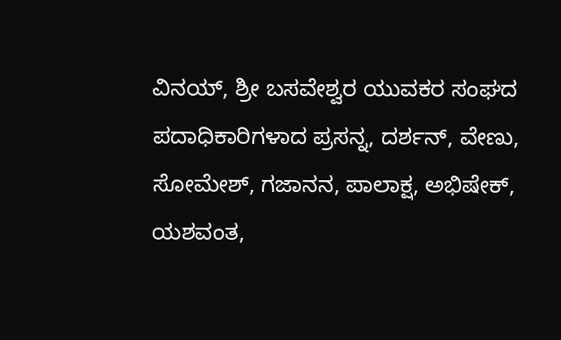ವಿನಯ್, ಶ್ರೀ ಬಸವೇಶ್ವರ ಯುವಕರ ಸಂಘದ ಪದಾಧಿಕಾರಿಗಳಾದ ಪ್ರಸನ್ನ, ದರ್ಶನ್, ವೇಣು, ಸೋಮೇಶ್, ಗಜಾನನ, ಪಾಲಾಕ್ಷ, ಅಭಿಷೇಕ್, ಯಶವಂತ,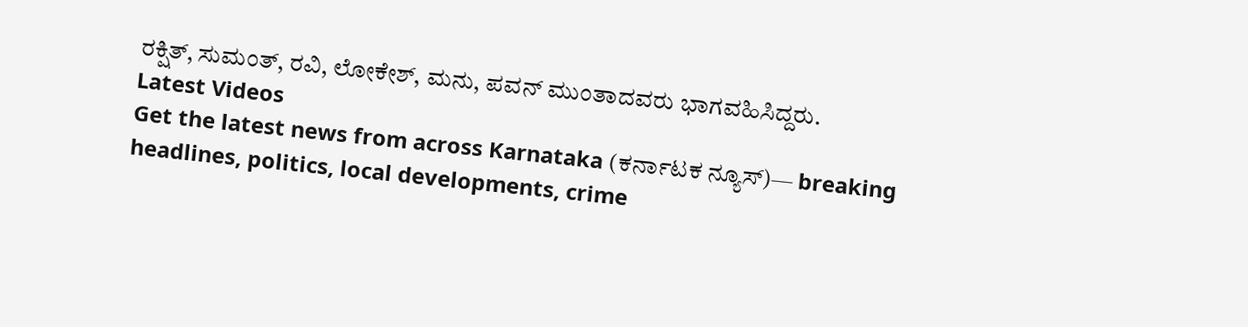ರಕ್ಷಿತ್, ಸುಮಂತ್, ರವಿ, ಲೋಕೇಶ್, ಮನು, ಪವನ್ ಮುಂತಾದವರು ಭಾಗವಹಿಸಿದ್ದರು.
Latest Videos
Get the latest news from across Karnataka (ಕರ್ನಾಟಕ ನ್ಯೂಸ್)— breaking headlines, politics, local developments, crime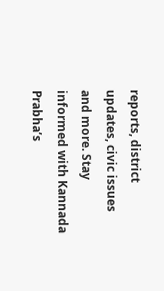reports, district updates, civic issues and more. Stay informed with Kannada Prabha’s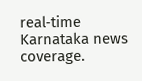real‑time Karnataka news coverage.